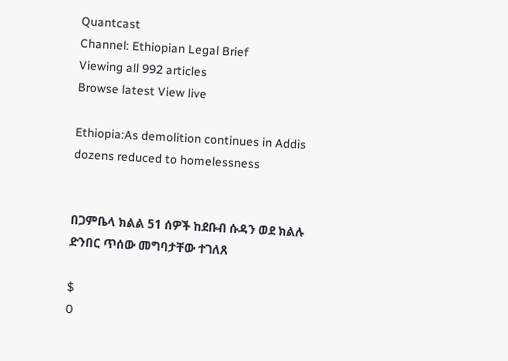Quantcast
Channel: Ethiopian Legal Brief
Viewing all 992 articles
Browse latest View live

Ethiopia:As demolition continues in Addis dozens reduced to homelessness


በጋምቤላ ክልል 51 ሰዎች ከደቡብ ሱዳን ወደ ክልሉ ድንበር ጥሰው መግባታቸው ተገለጸ

$
0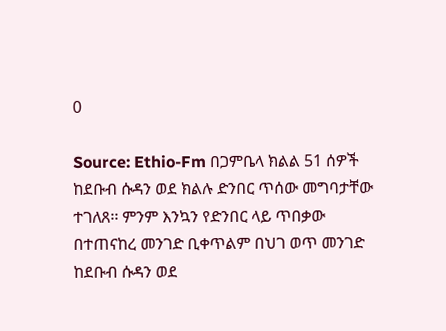0

Source: Ethio-Fm በጋምቤላ ክልል 51 ሰዎች ከደቡብ ሱዳን ወደ ክልሉ ድንበር ጥሰው መግባታቸው ተገለጸ፡፡ ምንም እንኳን የድንበር ላይ ጥበቃው በተጠናከረ መንገድ ቢቀጥልም በህገ ወጥ መንገድ ከደቡብ ሱዳን ወደ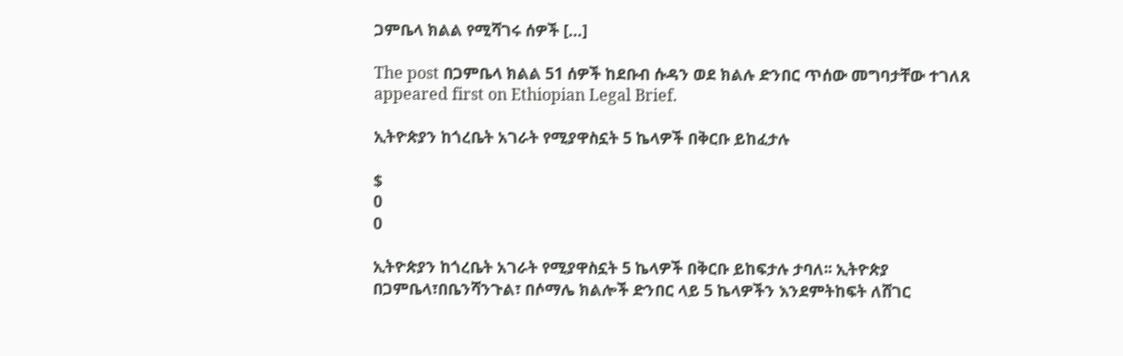ጋምቤላ ክልል የሚሻገሩ ሰዎች […]

The post በጋምቤላ ክልል 51 ሰዎች ከደቡብ ሱዳን ወደ ክልሉ ድንበር ጥሰው መግባታቸው ተገለጸ appeared first on Ethiopian Legal Brief.

ኢትዮጵያን ከጎረቤት አገራት የሚያዋስኗት 5 ኬላዎች በቅርቡ ይከፈታሉ

$
0
0

ኢትዮጵያን ከጎረቤት አገራት የሚያዋስኗት 5 ኬላዎች በቅርቡ ይከፍታሉ ታባለ፡፡ ኢትዮጵያ በጋምቤላ፣በቤንሻንጉል፣ በሶማሌ ክልሎች ድንበር ላይ 5 ኬላዎችን እንደምትከፍት ለሸገር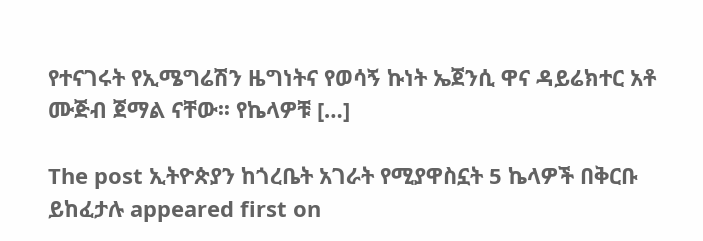የተናገሩት የኢሜግሬሽን ዜግነትና የወሳኝ ኩነት ኤጀንሲ ዋና ዳይሬክተር አቶ ሙጅብ ጀማል ናቸው፡፡ የኬላዎቹ […]

The post ኢትዮጵያን ከጎረቤት አገራት የሚያዋስኗት 5 ኬላዎች በቅርቡ ይከፈታሉ appeared first on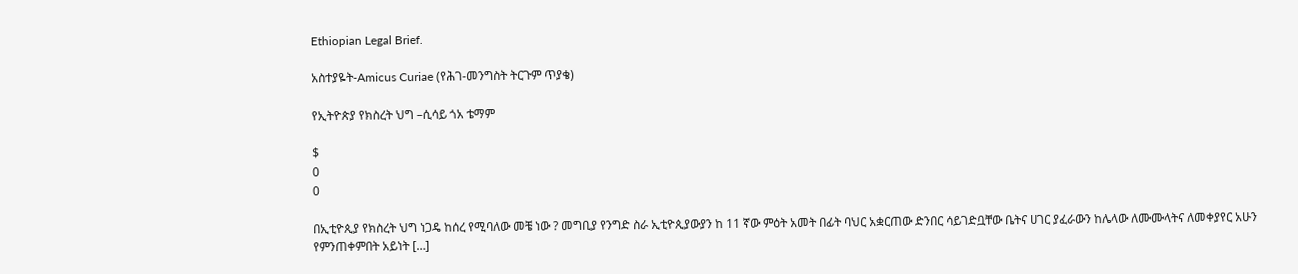Ethiopian Legal Brief.

አስተያዬት-Amicus Curiae (የሕገ-መንግስት ትርጉም ጥያቄ)

የኢትዮጵያ የክስረት ህግ –ሲሳይ ጎአ ቴማም

$
0
0

በኢቲዮጲያ የክስረት ህግ ነጋዴ ከሰረ የሚባለው መቼ ነው ? መግቢያ የንግድ ስራ ኢቲዮጲያውያን ከ 11 ኛው ምዕት አመት በፊት ባህር አቋርጠው ድንበር ሳይገድቧቸው ቤትና ሀገር ያፈራውን ከሌላው ለሙሙላትና ለመቀያየር አሁን የምንጠቀምበት አይነት […]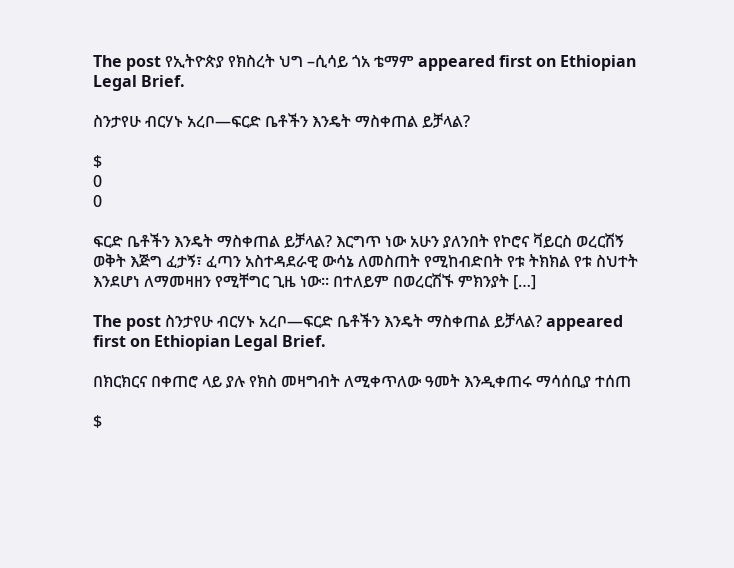The post የኢትዮጵያ የክስረት ህግ –ሲሳይ ጎአ ቴማም appeared first on Ethiopian Legal Brief.

ስንታየሁ ብርሃኑ አረቦ—ፍርድ ቤቶችን እንዴት ማስቀጠል ይቻላል?

$
0
0

ፍርድ ቤቶችን እንዴት ማስቀጠል ይቻላል? እርግጥ ነው አሁን ያለንበት የኮሮና ቫይርስ ወረርሽኝ ወቅት እጅግ ፈታኝ፣ ፈጣን አስተዳደራዊ ውሳኔ ለመስጠት የሚከብድበት የቱ ትክክል የቱ ስህተት እንደሆነ ለማመዛዘን የሚቸግር ጊዜ ነው፡፡ በተለይም በወረርሽኙ ምክንያት […]

The post ስንታየሁ ብርሃኑ አረቦ—ፍርድ ቤቶችን እንዴት ማስቀጠል ይቻላል? appeared first on Ethiopian Legal Brief.

በክርክርና በቀጠሮ ላይ ያሉ የክስ መዛግብት ለሚቀጥለው ዓመት እንዲቀጠሩ ማሳሰቢያ ተሰጠ

$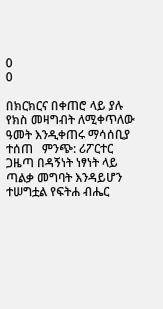0
0

በክርክርና በቀጠሮ ላይ ያሉ የክስ መዛግብት ለሚቀጥለው ዓመት እንዲቀጠሩ ማሳሰቢያ ተሰጠ   ምንጭ: ሪፖርተር ጋዜጣ በዳኝነት ነፃነት ላይ ጣልቃ መግባት እንዳይሆን ተሠግቷል የፍትሐ ብሔር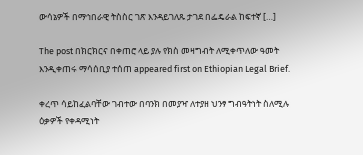ውሳኔዎች በማኅበራዊ ትስስር ገጽ እንዳይገለጹ ታገደ በፌዴራል ከፍተኛ […]

The post በክርክርና በቀጠሮ ላይ ያሉ የክስ መዛግብት ለሚቀጥለው ዓመት እንዲቀጠሩ ማሳሰቢያ ተሰጠ appeared first on Ethiopian Legal Brief.

ቀረጥ ሳይከፈልባቸው ገብተው በባንክ በመያዣ ለተያዘ ህንፃ ግብዓትነት ስለሚሉ ዕቃዎች የቀዳሚነት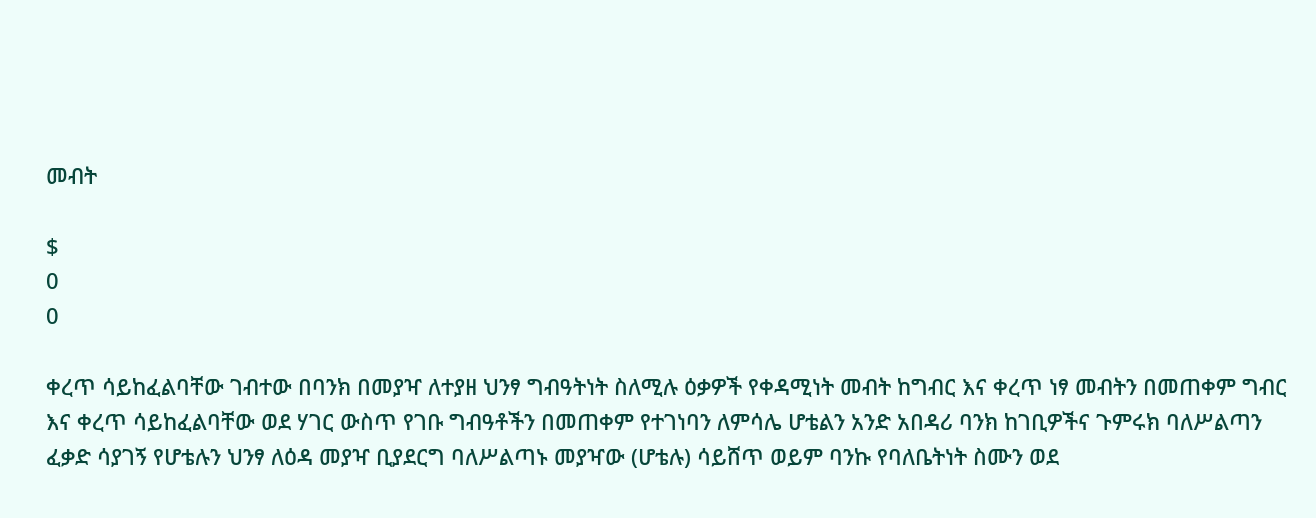መብት

$
0
0

ቀረጥ ሳይከፈልባቸው ገብተው በባንክ በመያዣ ለተያዘ ህንፃ ግብዓትነት ስለሚሉ ዕቃዎች የቀዳሚነት መብት ከግብር እና ቀረጥ ነፃ መብትን በመጠቀም ግብር እና ቀረጥ ሳይከፈልባቸው ወደ ሃገር ውስጥ የገቡ ግብዓቶችን በመጠቀም የተገነባን ለምሳሌ ሆቴልን አንድ አበዳሪ ባንክ ከገቢዎችና ጉምሩክ ባለሥልጣን ፈቃድ ሳያገኝ የሆቴሉን ህንፃ ለዕዳ መያዣ ቢያደርግ ባለሥልጣኑ መያዣው (ሆቴሉ) ሳይሸጥ ወይም ባንኩ የባለቤትነት ስሙን ወደ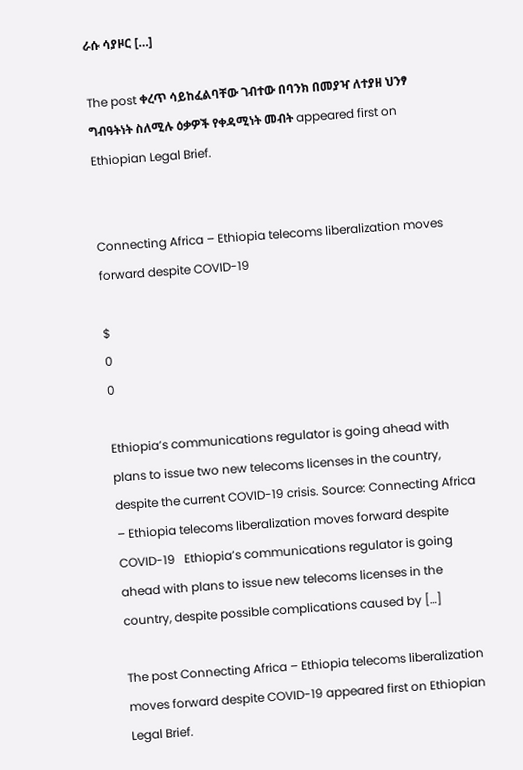ራሱ ሳያዞር […]

The post ቀረጥ ሳይከፈልባቸው ገብተው በባንክ በመያዣ ለተያዘ ህንፃ ግብዓትነት ስለሚሉ ዕቃዎች የቀዳሚነት መብት appeared first on Ethiopian Legal Brief.


Connecting Africa – Ethiopia telecoms liberalization moves forward despite COVID-19

$
0
0

Ethiopia’s communications regulator is going ahead with plans to issue two new telecoms licenses in the country, despite the current COVID-19 crisis. Source: Connecting Africa – Ethiopia telecoms liberalization moves forward despite COVID-19   Ethiopia’s communications regulator is going ahead with plans to issue new telecoms licenses in the country, despite possible complications caused by […]

The post Connecting Africa – Ethiopia telecoms liberalization moves forward despite COVID-19 appeared first on Ethiopian Legal Brief.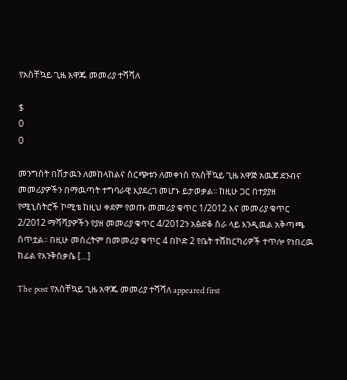የአስቸኳይ ጊዜ አዋጁ መመሪያ ተሻሻለ

$
0
0

መንግስት በሽታዉን ለመከላከልና ስርጭቱን ለመቀነስ የአስቸኳይ ጊዜ አዋጅ አዉጆ ደንብና መመሪያዎችን በማዉጣት ተግባራዊ እያደረገ መሆኑ ይታወቃል፡፡ ከዚሁ ጋር በተያያዘ የሚኒስትሮች ኮሚቴ ከዚህ ቀደም የወጡ መመሪያ ቁጥር 1/2012 እና መመሪያ ቁጥር 2/2012 ማሻሻያዎችን የያዘ መመሪያ ቁጥር 4/2012ን አፅድቆ ስራ ላይ እንዲዉል አቅጣጫ ሰጥቷል፡፡ በዚሁ መሰረትም በመመሪያ ቁጥር 4 በኮድ 2 የቤት ተሸከርካሪዎች ተጥሎ የነበረዉ ከፊል የእንቅስቃሴ […]

The post የአስቸኳይ ጊዜ አዋጁ መመሪያ ተሻሻለ appeared first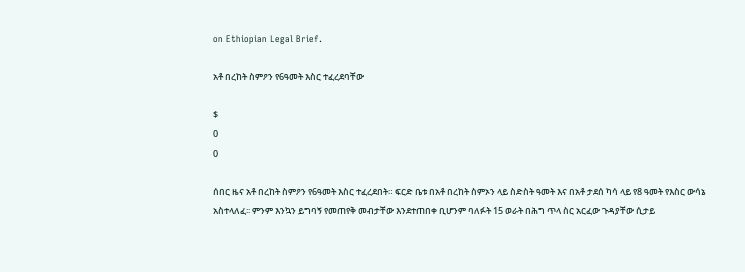on Ethiopian Legal Brief.

አቶ በረከት ስምዖን የ6ዓመት እስር ተፈረደባቸው

$
0
0

ሰበር ዜና አቶ በረከት ስምዖን የ6ዓመት እስር ተፈረደበት። ፍርድ ቤቱ በአቶ በረከት ስምኦን ላይ ስድስት ዓመት እና በአቶ ታደሰ ካሳ ላይ የ8 ዓመት የእስር ውሳኔ አስተላለፈ፡፡ ምንም እንኳን ይግባኝ የመጠየቅ መብታቸው እንደተጠበቀ ቢሆንም ባለፉት 15 ወራት በሕግ ጥላ ስር አርፈው ጉዳያቸው ሲታይ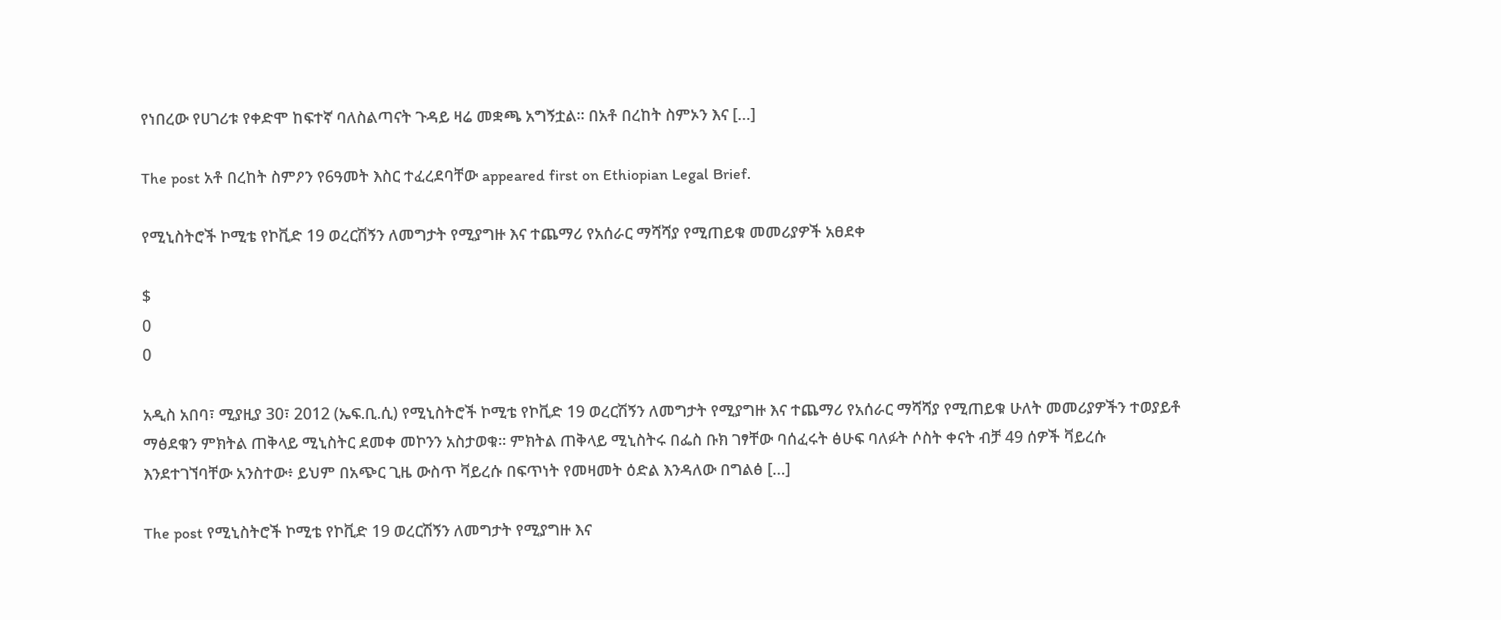የነበረው የሀገሪቱ የቀድሞ ከፍተኛ ባለስልጣናት ጉዳይ ዛሬ መቋጫ አግኝቷል፡፡ በአቶ በረከት ስምኦን እና […]

The post አቶ በረከት ስምዖን የ6ዓመት እስር ተፈረደባቸው appeared first on Ethiopian Legal Brief.

የሚኒስትሮች ኮሚቴ የኮቪድ 19 ወረርሽኝን ለመግታት የሚያግዙ እና ተጨማሪ የአሰራር ማሻሻያ የሚጠይቁ መመሪያዎች አፀደቀ

$
0
0

አዲስ አበባ፣ ሚያዚያ 30፣ 2012 (ኤፍ.ቢ.ሲ) የሚኒስትሮች ኮሚቴ የኮቪድ 19 ወረርሽኝን ለመግታት የሚያግዙ እና ተጨማሪ የአሰራር ማሻሻያ የሚጠይቁ ሁለት መመሪያዎችን ተወያይቶ ማፅደቁን ምክትል ጠቅላይ ሚኒስትር ደመቀ መኮንን አስታወቁ። ምክትል ጠቅላይ ሚኒስትሩ በፌስ ቡክ ገፃቸው ባሰፈሩት ፅሁፍ ባለፉት ሶስት ቀናት ብቻ 49 ሰዎች ቫይረሱ እንደተገኘባቸው አንስተው፥ ይህም በአጭር ጊዜ ውስጥ ቫይረሱ በፍጥነት የመዛመት ዕድል እንዳለው በግልፅ […]

The post የሚኒስትሮች ኮሚቴ የኮቪድ 19 ወረርሽኝን ለመግታት የሚያግዙ እና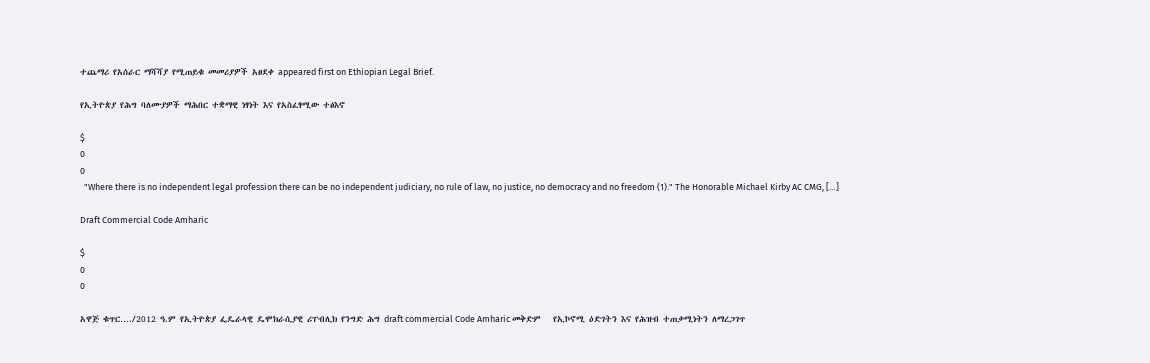ተጨማሪ የአሰራር ማሻሻያ የሚጠይቁ መመሪያዎች አፀደቀ appeared first on Ethiopian Legal Brief.

የኢትዮጵያ የሕግ ባለሙያዎች ማሕበር ተቋማዊ ነፃነት እና የአስፈፃሚው ተፅእኖ

$
0
0
  "Where there is no independent legal profession there can be no independent judiciary, no rule of law, no justice, no democracy and no freedom (1)." The Honorable Michael Kirby AC CMG, […]

Draft Commercial Code Amharic

$
0
0

አዋጅ ቁጥር…./2012 ዓ.ም የኢትዮጵያ ፌዴራላዊ ዴሞክራሲያዊ ሪፐብሊክ የንግድ ሕግ draft commercial Code Amharic መቅድም   የኢኮኖሚ ዕድገትን እና የሕዝብ ተጠቃሚነትን ለማረጋገጥ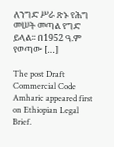ለንግድ ሥራ ጽኑ የሕግ መሠት መጣል የግድ ይላል፡፡ በ1952 ዓ.ም የወጣው […]

The post Draft Commercial Code Amharic appeared first on Ethiopian Legal Brief.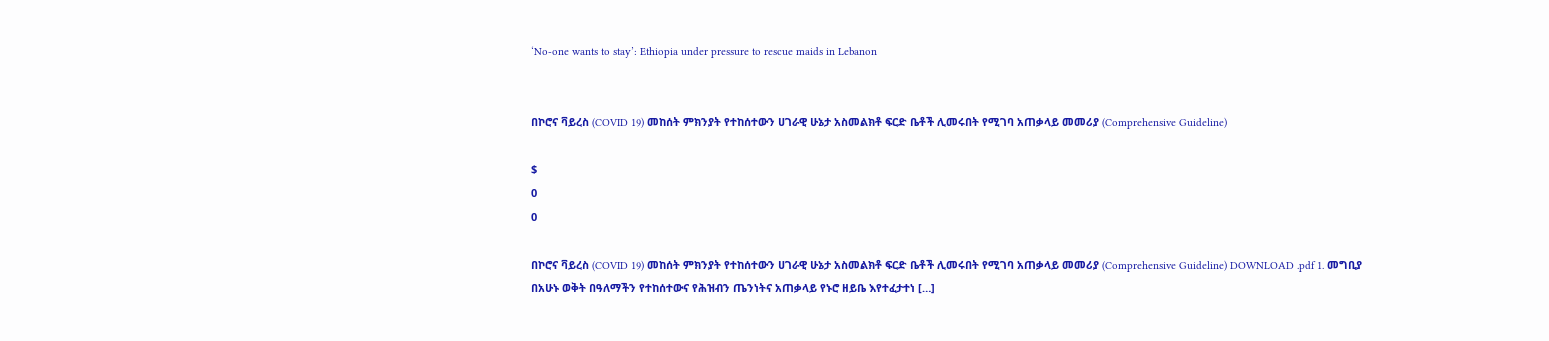‘No-one wants to stay’: Ethiopia under pressure to rescue maids in Lebanon


በኮሮና ቫይረስ (COVID 19) መከሰት ምክንያት የተከሰተውን ሀገራዊ ሁኔታ አስመልክቶ ፍርድ ቤቶች ሊመሩበት የሚገባ አጠቃላይ መመሪያ (Comprehensive Guideline)

$
0
0

በኮሮና ቫይረስ (COVID 19) መከሰት ምክንያት የተከሰተውን ሀገራዊ ሁኔታ አስመልክቶ ፍርድ ቤቶች ሊመሩበት የሚገባ አጠቃላይ መመሪያ (Comprehensive Guideline) DOWNLOAD .pdf 1. መግቢያ በአሁኑ ወቅት በዓለማችን የተከሰተውና የሕዝብን ጤንነትና አጠቃላይ የኑሮ ዘይቤ እየተፈታተነ […]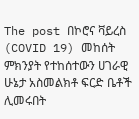The post በኮሮና ቫይረስ (COVID 19) መከሰት ምክንያት የተከሰተውን ሀገራዊ ሁኔታ አስመልክቶ ፍርድ ቤቶች ሊመሩበት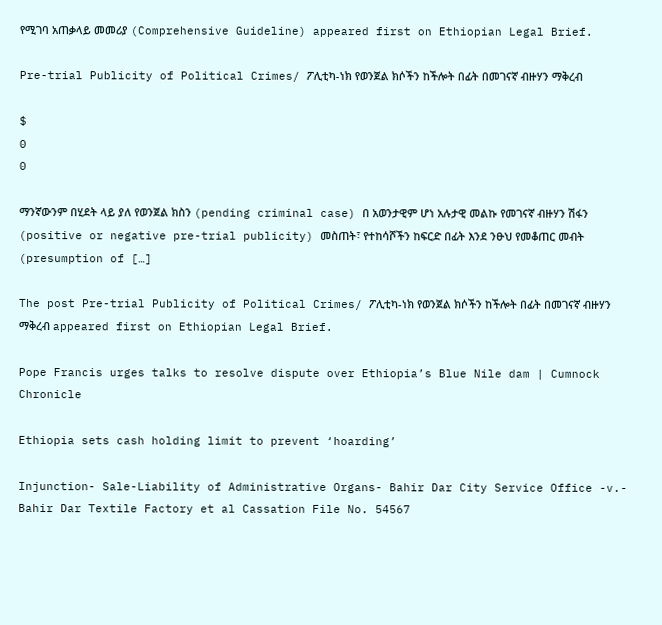የሚገባ አጠቃላይ መመሪያ (Comprehensive Guideline) appeared first on Ethiopian Legal Brief.

Pre-trial Publicity of Political Crimes/ ፖሊቲካ-ነክ የወንጀል ክሶችን ከችሎት በፊት በመገናኛ ብዙሃን ማቅረብ

$
0
0

ማንኛውንም በሂደት ላይ ያለ የወንጀል ክስን (pending criminal case) በ አወንታዊም ሆነ አሉታዊ መልኩ የመገናኛ ብዙሃን ሽፋን (positive or negative pre-trial publicity) መስጠት፣ የተከሳሾችን ከፍርድ በፊት እንደ ንፁህ የመቆጠር መብት (presumption of […]

The post Pre-trial Publicity of Political Crimes/ ፖሊቲካ-ነክ የወንጀል ክሶችን ከችሎት በፊት በመገናኛ ብዙሃን ማቅረብ appeared first on Ethiopian Legal Brief.

Pope Francis urges talks to resolve dispute over Ethiopia’s Blue Nile dam | Cumnock Chronicle

Ethiopia sets cash holding limit to prevent ‘hoarding’

Injunction- Sale-Liability of Administrative Organs- Bahir Dar City Service Office -v.- Bahir Dar Textile Factory et al Cassation File No. 54567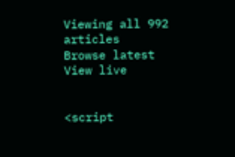Viewing all 992 articles
Browse latest View live


<script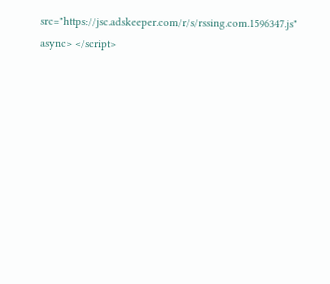src="https://jsc.adskeeper.com/r/s/rssing.com.1596347.js" async> </script>